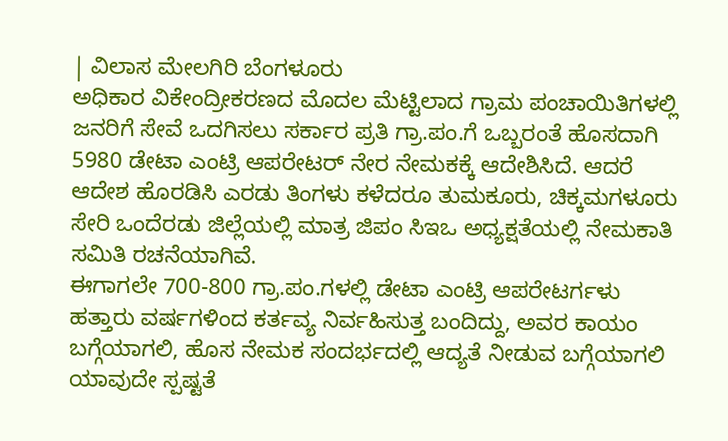| ವಿಲಾಸ ಮೇಲಗಿರಿ ಬೆಂಗಳೂರು
ಅಧಿಕಾರ ವಿಕೇಂದ್ರೀಕರಣದ ಮೊದಲ ಮೆಟ್ಟಿಲಾದ ಗ್ರಾಮ ಪಂಚಾಯಿತಿಗಳಲ್ಲಿ ಜನರಿಗೆ ಸೇವೆ ಒದಗಿಸಲು ಸರ್ಕಾರ ಪ್ರತಿ ಗ್ರಾ.ಪಂ.ಗೆ ಒಬ್ಬರಂತೆ ಹೊಸದಾಗಿ 5980 ಡೇಟಾ ಎಂಟ್ರಿ ಆಪರೇಟರ್ ನೇರ ನೇಮಕಕ್ಕೆ ಆದೇಶಿಸಿದೆ. ಆದರೆ ಆದೇಶ ಹೊರಡಿಸಿ ಎರಡು ತಿಂಗಳು ಕಳೆದರೂ ತುಮಕೂರು, ಚಿಕ್ಕಮಗಳೂರು ಸೇರಿ ಒಂದೆರಡು ಜಿಲ್ಲೆಯಲ್ಲಿ ಮಾತ್ರ ಜಿಪಂ ಸಿಇಒ ಅಧ್ಯಕ್ಷತೆಯಲ್ಲಿ ನೇಮಕಾತಿ ಸಮಿತಿ ರಚನೆಯಾಗಿವೆ.
ಈಗಾಗಲೇ 700-800 ಗ್ರಾ.ಪಂ.ಗಳಲ್ಲಿ ಡೇಟಾ ಎಂಟ್ರಿ ಆಪರೇಟರ್ಗಳು ಹತ್ತಾರು ವರ್ಷಗಳಿಂದ ಕರ್ತವ್ಯ ನಿರ್ವಹಿಸುತ್ತ ಬಂದಿದ್ದು, ಅವರ ಕಾಯಂ ಬಗ್ಗೆಯಾಗಲಿ, ಹೊಸ ನೇಮಕ ಸಂದರ್ಭದಲ್ಲಿ ಆದ್ಯತೆ ನೀಡುವ ಬಗ್ಗೆಯಾಗಲಿ ಯಾವುದೇ ಸ್ಪಷ್ಟತೆ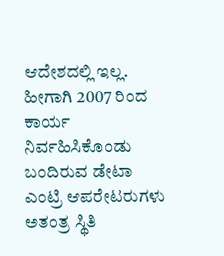ಆದೇಶದಲ್ಲಿ ಇಲ್ಲ. ಹೀಗಾಗಿ 2007 ರಿಂದ ಕಾರ್ಯ ನಿರ್ವಹಿಸಿಕೊಂಡು ಬಂದಿರುವ ಡೇಟಾ ಎಂಟ್ರಿ ಆಪರೇಟರುಗಳು ಅತಂತ್ರ ಸ್ಥಿತಿ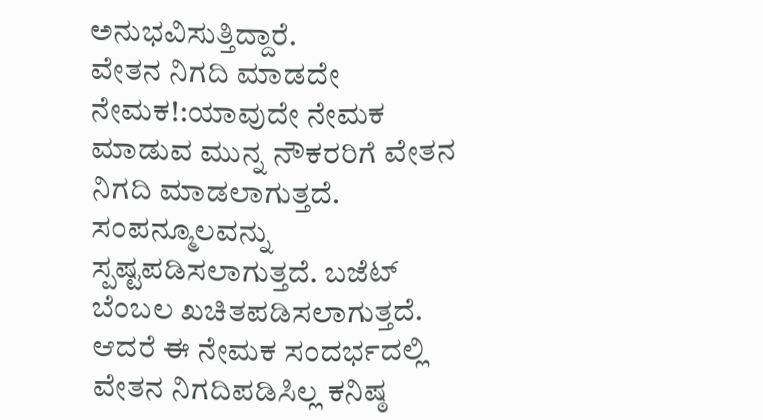ಅನುಭವಿಸುತ್ತಿದ್ದಾರೆ.
ವೇತನ ನಿಗದಿ ಮಾಡದೇ ನೇಮಕ!:ಯಾವುದೇ ನೇಮಕ ಮಾಡುವ ಮುನ್ನ ನೌಕರರಿಗೆ ವೇತನ ನಿಗದಿ ಮಾಡಲಾಗುತ್ತದೆ. ಸಂಪನ್ಮೂಲವನ್ನು ಸ್ಪಷ್ಟಪಡಿಸಲಾಗುತ್ತದೆ. ಬಜೆಟ್ ಬೆಂಬಲ ಖಚಿತಪಡಿಸಲಾಗುತ್ತದೆ. ಆದರೆ ಈ ನೇಮಕ ಸಂದರ್ಭದಲ್ಲಿ ವೇತನ ನಿಗದಿಪಡಿಸಿಲ್ಲ ಕನಿಷ್ಠ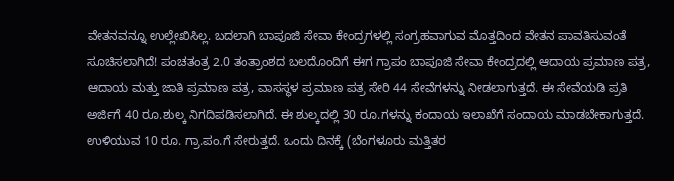ವೇತನವನ್ನೂ ಉಲ್ಲೇಖಿಸಿಲ್ಲ. ಬದಲಾಗಿ ಬಾಪೂಜಿ ಸೇವಾ ಕೇಂದ್ರಗಳಲ್ಲಿ ಸಂಗ್ರಹವಾಗುವ ಮೊತ್ತದಿಂದ ವೇತನ ಪಾವತಿಸುವಂತೆ ಸೂಚಿಸಲಾಗಿದೆ! ಪಂಚತಂತ್ರ 2.0 ತಂತ್ರಾಂಶದ ಬಲದೊಂದಿಗೆ ಈಗ ಗ್ರಾಪಂ ಬಾಪೂಜಿ ಸೇವಾ ಕೇಂದ್ರದಲ್ಲಿ ಆದಾಯ ಪ್ರಮಾಣ ಪತ್ರ, ಆದಾಯ ಮತ್ತು ಜಾತಿ ಪ್ರಮಾಣ ಪತ್ರ, ವಾಸಸ್ಥಳ ಪ್ರಮಾಣ ಪತ್ರ ಸೇರಿ 44 ಸೇವೆಗಳನ್ನು ನೀಡಲಾಗುತ್ತದೆ. ಈ ಸೇವೆಯಡಿ ಪ್ರತಿ ಅರ್ಜಿಗೆ 40 ರೂ.ಶುಲ್ಕ ನಿಗದಿಪಡಿಸಲಾಗಿದೆ. ಈ ಶುಲ್ಕದಲ್ಲಿ 30 ರೂ.ಗಳನ್ನು ಕಂದಾಯ ಇಲಾಖೆಗೆ ಸಂದಾಯ ಮಾಡಬೇಕಾಗುತ್ತದೆ. ಉಳಿಯುವ 10 ರೂ. ಗ್ರಾ.ಪಂ.ಗೆ ಸೇರುತ್ತದೆ. ಒಂದು ದಿನಕ್ಕೆ (ಬೆಂಗಳೂರು ಮತ್ತಿತರ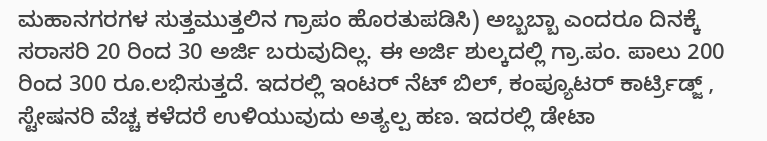ಮಹಾನಗರಗಳ ಸುತ್ತಮುತ್ತಲಿನ ಗ್ರಾಪಂ ಹೊರತುಪಡಿಸಿ) ಅಬ್ಬಬ್ಬಾ ಎಂದರೂ ದಿನಕ್ಕೆ ಸರಾಸರಿ 20 ರಿಂದ 30 ಅರ್ಜಿ ಬರುವುದಿಲ್ಲ. ಈ ಅರ್ಜಿ ಶುಲ್ಕದಲ್ಲಿ ಗ್ರಾ.ಪಂ. ಪಾಲು 200 ರಿಂದ 300 ರೂ.ಲಭಿಸುತ್ತದೆ. ಇದರಲ್ಲಿ ಇಂಟರ್ ನೆಟ್ ಬಿಲ್, ಕಂಪ್ಯೂಟರ್ ಕಾರ್ಟ್ರಿಡ್ಜ್ , ಸ್ಟೇಷನರಿ ವೆಚ್ಚ ಕಳೆದರೆ ಉಳಿಯುವುದು ಅತ್ಯಲ್ಪ ಹಣ. ಇದರಲ್ಲಿ ಡೇಟಾ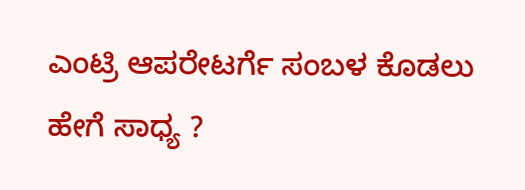ಎಂಟ್ರಿ ಆಪರೇಟರ್ಗೆ ಸಂಬಳ ಕೊಡಲು ಹೇಗೆ ಸಾಧ್ಯ ?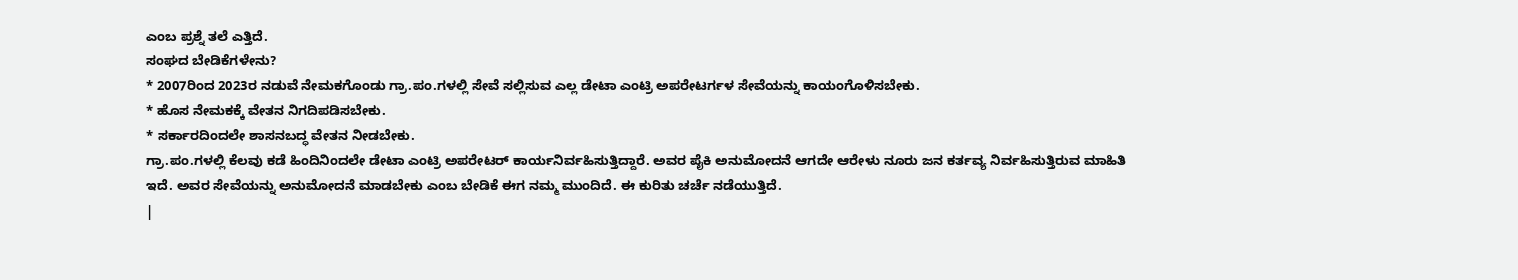ಎಂಬ ಪ್ರಶ್ನೆ ತಲೆ ಎತ್ತಿದೆ.
ಸಂಘದ ಬೇಡಿಕೆಗಳೇನು?
* 2007ರಿಂದ 2023ರ ನಡುವೆ ನೇಮಕಗೊಂಡು ಗ್ರಾ.ಪಂ.ಗಳಲ್ಲಿ ಸೇವೆ ಸಲ್ಲಿಸುವ ಎಲ್ಲ ಡೇಟಾ ಎಂಟ್ರಿ ಅಪರೇಟರ್ಗಳ ಸೇವೆಯನ್ನು ಕಾಯಂಗೊಳಿಸಬೇಕು.
* ಹೊಸ ನೇಮಕಕ್ಕೆ ವೇತನ ನಿಗದಿಪಡಿಸಬೇಕು.
* ಸರ್ಕಾರದಿಂದಲೇ ಶಾಸನಬದ್ಧ ವೇತನ ನೀಡಬೇಕು.
ಗ್ರಾ.ಪಂ.ಗಳಲ್ಲಿ ಕೆಲವು ಕಡೆ ಹಿಂದಿನಿಂದಲೇ ಡೇಟಾ ಎಂಟ್ರಿ ಅಪರೇಟರ್ ಕಾರ್ಯನಿರ್ವಹಿಸುತ್ತಿದ್ದಾರೆ. ಅವರ ಪೈಕಿ ಅನುಮೋದನೆ ಆಗದೇ ಆರೇಳು ನೂರು ಜನ ಕರ್ತವ್ಯ ನಿರ್ವಹಿಸುತ್ತಿರುವ ಮಾಹಿತಿ ಇದೆ. ಅವರ ಸೇವೆಯನ್ನು ಅನುಮೋದನೆ ಮಾಡಬೇಕು ಎಂಬ ಬೇಡಿಕೆ ಈಗ ನಮ್ಮ ಮುಂದಿದೆ. ಈ ಕುರಿತು ಚರ್ಚೆ ನಡೆಯುತ್ತಿದೆ.
|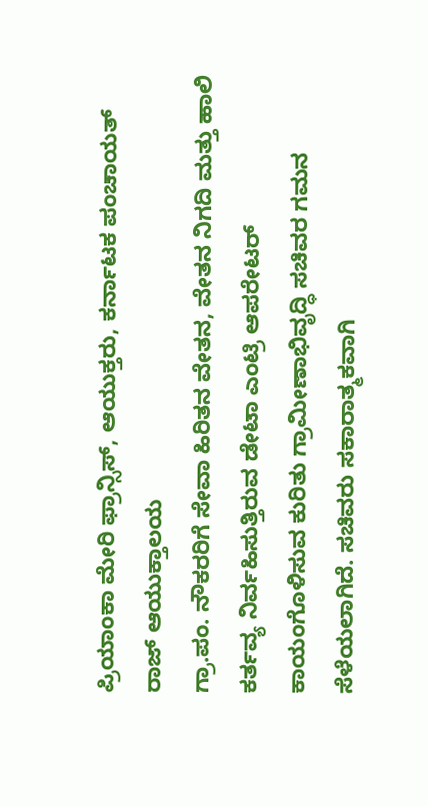ಪ್ರಿಯಾಂಕಾ ಮೇರಿ ಫ್ರಾನ್ಸಿಸ್, ಆಯುಕ್ತರು, ಕರ್ನಾಟಕ ಪಂಚಾಯತ್ ರಾಜ್ ಆಯುಕ್ತಾಲಯ
ಗ್ರಾ.ಪಂ. ನೌಕರರಿಗೆ ಸೇವಾ ಹಿರಿತನ ವೇತನ, ವೇತನ ನಿಗದಿ ಮತ್ತು ಹಾಲಿ ಕರ್ತವ್ಯ ನಿರ್ವಹಿಸುತ್ತಿರುವ ಡೇಟಾ ಎಂಟ್ರಿ ಆಪರೇಟರ್ ಕಾಯಂಗೊಳಿಸುವ ಕುರಿತು ಗ್ರಾಮೀಣಾಭಿವೃದ್ಧಿ ಸಚಿವರ ಗಮನ ಸೆಳೆಯಲಾಗಿದೆ. ಸಚಿವರು ಸಕಾರಾತ್ಮಕವಾಗಿ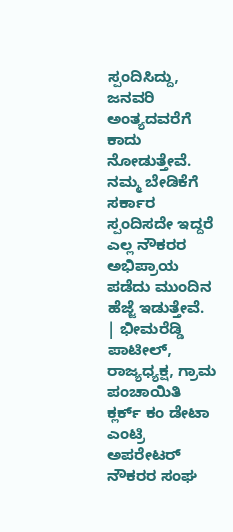ಸ್ಪಂದಿಸಿದ್ದು, ಜನವರಿ ಅಂತ್ಯದವರೆಗೆ ಕಾದು ನೋಡುತ್ತೇವೆ. ನಮ್ಮ ಬೇಡಿಕೆಗೆ ಸರ್ಕಾರ ಸ್ಪಂದಿಸದೇ ಇದ್ದರೆ ಎಲ್ಲ ನೌಕರರ ಅಭಿಪ್ರಾಯ ಪಡೆದು ಮುಂದಿನ ಹೆಜ್ಜೆ ಇಡುತ್ತೇವೆ.
| ಭೀಮರೆಡ್ಡಿ ಪಾಟೀಲ್, ರಾಜ್ಯಧ್ಯಕ್ಷ, ಗ್ರಾಮ ಪಂಚಾಯಿತಿ ಕ್ಲರ್ಕ್ ಕಂ ಡೇಟಾ ಎಂಟ್ರಿ ಅಪರೇಟರ್ ನೌಕರರ ಸಂಘ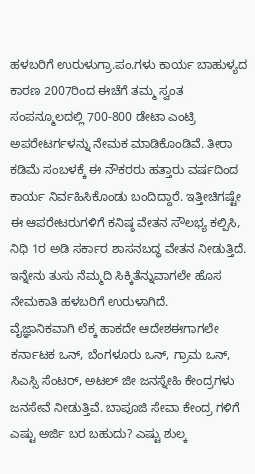ಹಳಬರಿಗೆ ಉರುಳುಗ್ರಾ.ಪಂ.ಗಳು ಕಾರ್ಯ ಬಾಹುಳ್ಯದ ಕಾರಣ 2007ರಿಂದ ಈಚೆಗೆ ತಮ್ಮ ಸ್ವಂತ ಸಂಪನ್ಮೂಲದಲ್ಲಿ 700-800 ಡೇಟಾ ಎಂಟ್ರಿ ಅಪರೇಟರ್ಗಳನ್ನು ನೇಮಕ ಮಾಡಿಕೊಂಡಿವೆ. ತೀರಾ ಕಡಿಮೆ ಸಂಬಳಕ್ಕೆ ಈ ನೌಕರರು ಹತ್ತಾರು ವರ್ಷದಿಂದ ಕಾರ್ಯ ನಿರ್ವಹಿಸಿಕೊಂಡು ಬಂದಿದ್ದಾರೆ. ಇತ್ತೀಚಿಗಷ್ಟೇ ಈ ಆಪರೇಟರುಗಳಿಗೆ ಕನಿಷ್ಠ ವೇತನ ಸೌಲಭ್ಯ ಕಲ್ಪಿಸಿ, ನಿಧಿ 1ರ ಅಡಿ ಸರ್ಕಾರ ಶಾಸನಬದ್ಧ ವೇತನ ನೀಡುತ್ತಿದೆ. ಇನ್ನೇನು ತುಸು ನೆಮ್ಮದಿ ಸಿಕ್ಕಿತೆನ್ನುವಾಗಲೇ ಹೊಸ ನೇಮಕಾತಿ ಹಳಬರಿಗೆ ಉರುಳಾಗಿದೆ.
ವೈಜ್ಞಾನಿಕವಾಗಿ ಲೆಕ್ಕ ಹಾಕದೇ ಆದೇಶಈಗಾಗಲೇ ಕರ್ನಾಟಕ ಒನ್, ಬೆಂಗಳೂರು ಒನ್, ಗ್ರಾಮ ಒನ್, ಸಿಎಸ್ಸಿ ಸೆಂಟರ್, ಅಟಲ್ ಜೀ ಜನಸ್ನೇಹಿ ಕೇಂದ್ರಗಳು ಜನಸೇವೆ ನೀಡುತ್ತಿವೆ. ಬಾಪೂಜಿ ಸೇವಾ ಕೇಂದ್ರ ಗಳಿಗೆ ಎಷ್ಟು ಅರ್ಜಿ ಬರ ಬಹುದು? ಎಷ್ಟು ಶುಲ್ಕ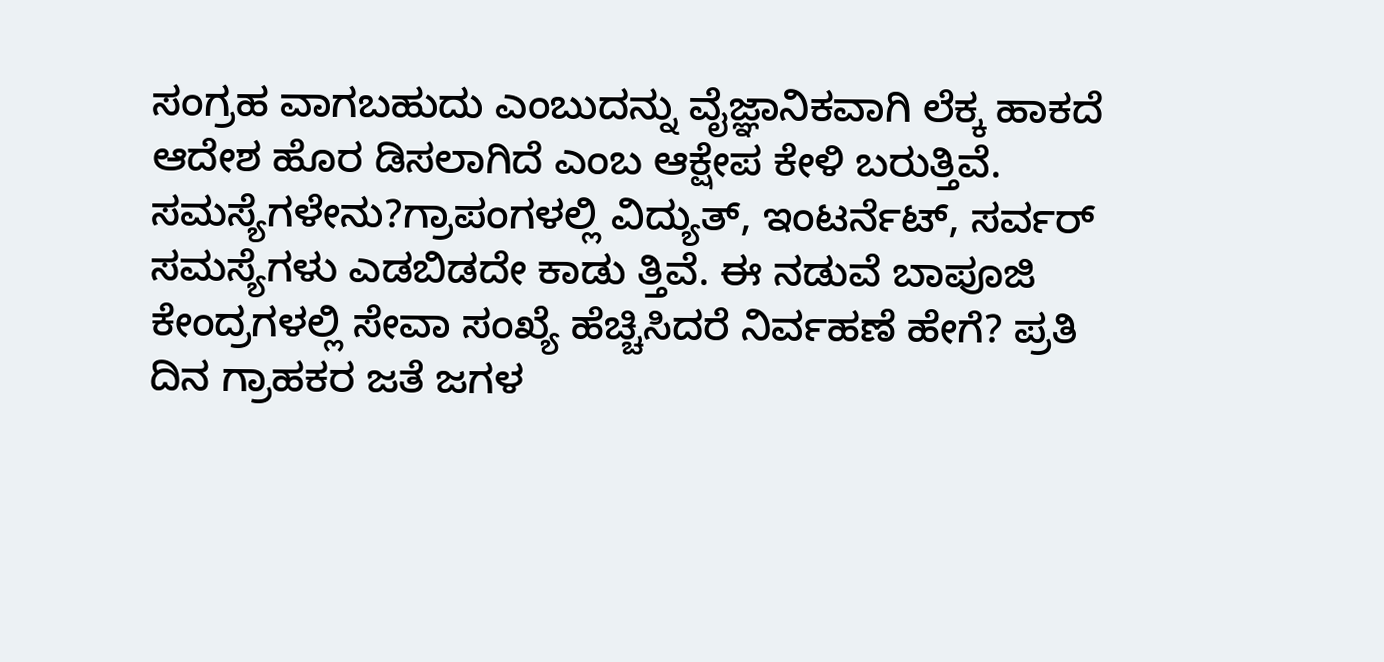ಸಂಗ್ರಹ ವಾಗಬಹುದು ಎಂಬುದನ್ನು ವೈಜ್ಞಾನಿಕವಾಗಿ ಲೆಕ್ಕ ಹಾಕದೆ ಆದೇಶ ಹೊರ ಡಿಸಲಾಗಿದೆ ಎಂಬ ಆಕ್ಷೇಪ ಕೇಳಿ ಬರುತ್ತಿವೆ.
ಸಮಸ್ಯೆಗಳೇನು?ಗ್ರಾಪಂಗಳಲ್ಲಿ ವಿದ್ಯುತ್, ಇಂಟರ್ನೆಟ್, ಸರ್ವರ್ ಸಮಸ್ಯೆಗಳು ಎಡಬಿಡದೇ ಕಾಡು ತ್ತಿವೆ. ಈ ನಡುವೆ ಬಾಪೂಜಿ ಕೇಂದ್ರಗಳಲ್ಲಿ ಸೇವಾ ಸಂಖ್ಯೆ ಹೆಚ್ಚಿಸಿದರೆ ನಿರ್ವಹಣೆ ಹೇಗೆ? ಪ್ರತಿ ದಿನ ಗ್ರಾಹಕರ ಜತೆ ಜಗಳ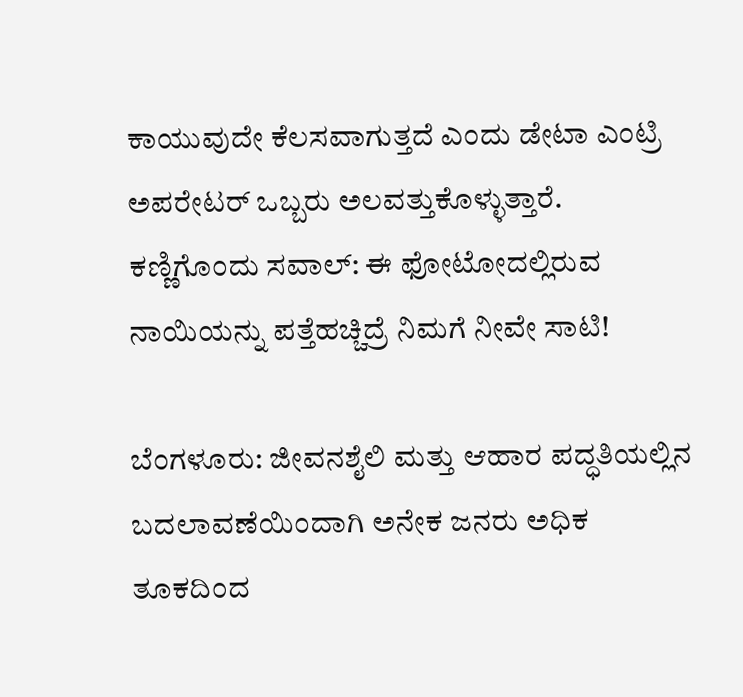ಕಾಯುವುದೇ ಕೆಲಸವಾಗುತ್ತದೆ ಎಂದು ಡೇಟಾ ಎಂಟ್ರಿ ಅಪರೇಟರ್ ಒಬ್ಬರು ಅಲವತ್ತುಕೊಳ್ಳುತ್ತಾರೆ.
ಕಣ್ಣಿಗೊಂದು ಸವಾಲ್: ಈ ಫೋಟೋದಲ್ಲಿರುವ ನಾಯಿಯನ್ನು ಪತ್ತೆಹಚ್ಚಿದ್ರೆ ನಿಮಗೆ ನೀವೇ ಸಾಟಿ!

ಬೆಂಗಳೂರು: ಜೀವನಶೈಲಿ ಮತ್ತು ಆಹಾರ ಪದ್ಧತಿಯಲ್ಲಿನ ಬದಲಾವಣೆಯಿಂದಾಗಿ ಅನೇಕ ಜನರು ಅಧಿಕ ತೂಕದಿಂದ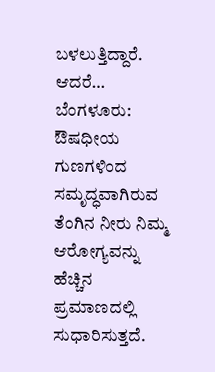ಬಳಲುತ್ತಿದ್ದಾರೆ. ಆದರೆ…
ಬೆಂಗಳೂರು:  ಔಷಧೀಯ ಗುಣಗಳಿಂದ ಸಮೃದ್ಧವಾಗಿರುವ ತೆಂಗಿನ ನೀರು ನಿಮ್ಮ  ಆರೋಗ್ಯವನ್ನು ಹೆಚ್ಚಿನ ಪ್ರಮಾಣದಲ್ಲಿ ಸುಧಾರಿಸುತ್ತದೆ.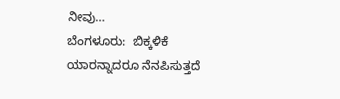ನೀವು…
ಬೆಂಗಳೂರು:  ಬಿಕ್ಕಳಿಕೆ ಯಾರನ್ನಾದರೂ ನೆನಪಿಸುತ್ತದೆ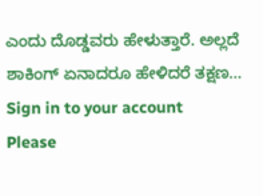ಎಂದು ದೊಡ್ಡವರು ಹೇಳುತ್ತಾರೆ. ಅಲ್ಲದೆ ಶಾಕಿಂಗ್ ಏನಾದರೂ ಹೇಳಿದರೆ ತಕ್ಷಣ…
Sign in to your account
Please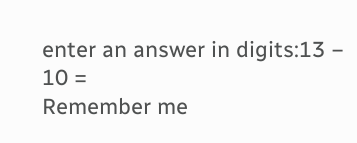enter an answer in digits:13 − 10 =
Remember me